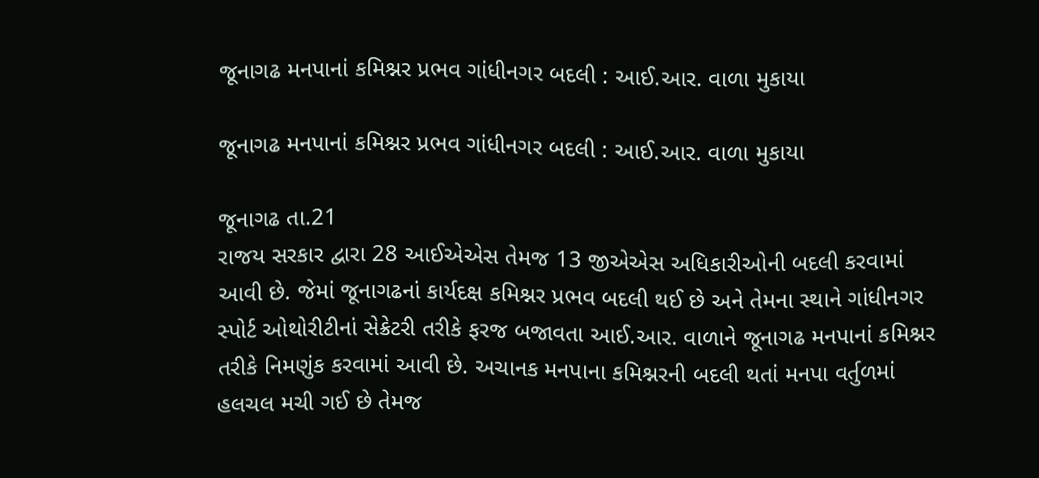જૂનાગઢ મનપાનાં કમિશ્નર પ્રભવ ગાંધીનગર બદલી : આઈ.આર. વાળા મુકાયા

જૂનાગઢ મનપાનાં કમિશ્નર પ્રભવ ગાંધીનગર બદલી : આઈ.આર. વાળા મુકાયા

જૂનાગઢ તા.21
રાજય સરકાર દ્વારા 28 આઈએએસ તેમજ 13 જીએએસ અધિકારીઓની બદલી કરવામાં આવી છે. જેમાં જૂનાગઢનાં કાર્યદક્ષ કમિશ્નર પ્રભવ બદલી થઈ છે અને તેમના સ્થાને ગાંધીનગર સ્પોર્ટ ઓથોરીટીનાં સેક્રેટરી તરીકે ફરજ બજાવતા આઈ.આર. વાળાને જૂનાગઢ મનપાનાં કમિશ્નર તરીકે નિમણુંક કરવામાં આવી છે. અચાનક મનપાના કમિશ્નરની બદલી થતાં મનપા વર્તુળમાં હલચલ મચી ગઈ છે તેમજ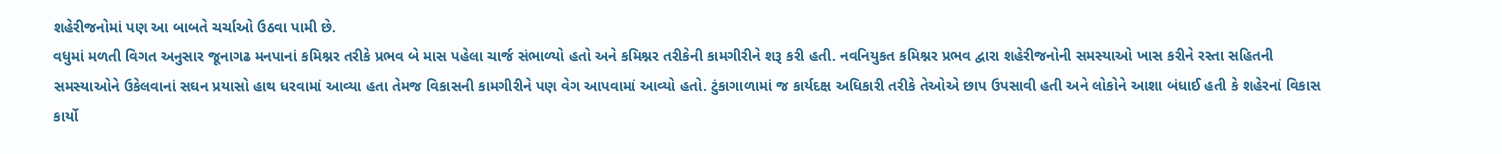શહેરીજનોમાં પણ આ બાબતે ચર્ચાઓ ઉઠવા પામી છે.
વધુમાં મળતી વિગત અનુસાર જૂનાગઢ મનપાનાં કમિશ્નર તરીકે પ્રભવ બે માસ પહેલા ચાર્જ સંભાળ્યો હતો અને કમિશ્નર તરીકેની કામગીરીને શરૂ કરી હતી. નવનિયુકત કમિશ્નર પ્રભવ દ્વારા શહેરીજનોની સમસ્યાઓ ખાસ કરીને રસ્તા સહિતની સમસ્યાઓને ઉકેલવાનાં સઘન પ્રયાસો હાથ ધરવામાં આવ્યા હતા તેમજ વિકાસની કામગીરીને પણ વેગ આપવામાં આવ્યો હતો. ટુંકાગાળામાં જ કાર્યદક્ષ અધિકારી તરીકે તેઓએ છાપ ઉપસાવી હતી અને લોકોને આશા બંધાઈ હતી કે શહેરનાં વિકાસ કાર્યો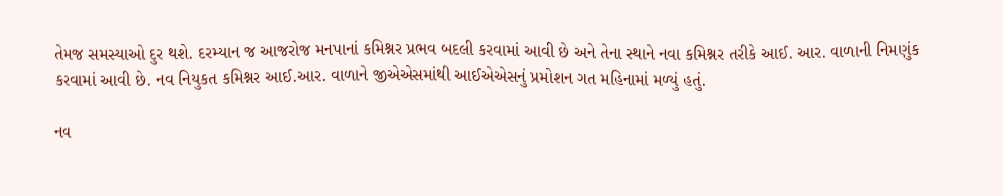તેમજ સમસ્યાઓ દુર થશે. દરમ્યાન જ આજરોજ મનપાનાં કમિશ્નર પ્રભવ બદલી કરવામાં આવી છે અને તેના સ્થાને નવા કમિશ્નર તરીકે આઈ. આર. વાળાની નિમણુંક કરવામાં આવી છે. નવ નિયુકત કમિશ્નર આઈ.આર. વાળાને જીએએસમાંથી આઈએએસનું પ્રમોશન ગત મહિનામાં મળ્યું હતું.

નવ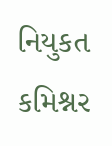નિયુકત કમિશ્નર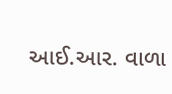આઈ.આર. વાળા